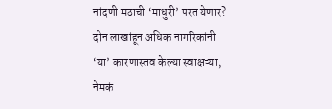नांदणी मठाची ‘माधुरी’ परत येणार? दोन लाखांहून अधिक नागरिकांनी ‘या’ कारणास्तव केल्या स्वाक्षऱ्या, नेमकं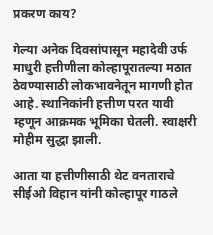प्रकरण काय?

गेल्या अनेक दिवसांपासून महादेवी उर्फ माधुरी हत्तीणीला कोल्हापूरातल्या मठात ठेवण्यासाठी लोकभावनेतून मागणी होत आहे. स्थानिकांनी हत्तीण परत यावी म्हणून आक्रमक भूमिका घेतली. स्वाक्षरी मोहीम सुद्धा झाली.

आता या हत्तीणीसाठी थेट वनताराचे सीईओ विहान यांनी कोल्हापूर गाठले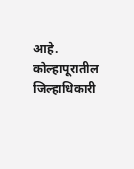आहे. कोल्हापूरातील जिल्हाधिकारी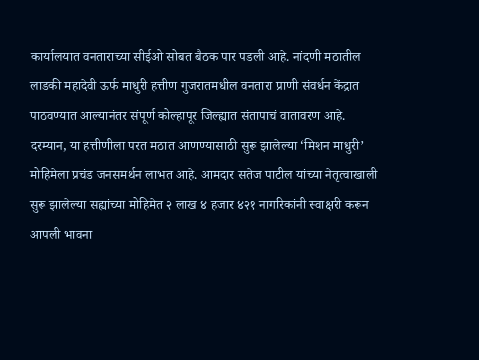कार्यालयात वनताराच्या सीईओ सोबत बैठक पार पडली आहे. नांदणी मठातील लाडकी महादेवी ऊर्फ माधुरी हत्तीण गुजरातमधील वनतारा प्राणी संवर्धन केंद्रात पाठवण्यात आल्यानंतर संपूर्ण कोल्हापूर जिल्ह्यात संतापाचं वातावरण आहे.
दरम्यान, या हत्तीणीला परत मठात आणण्यासाठी सुरू झालेल्या ‘मिशन माधुरी’ मोहिमेला प्रचंड जनसमर्थन लाभत आहे. आमदार सतेज पाटील यांच्या नेतृत्वाखाली सुरू झालेल्या सह्यांच्या मोहिमेत २ लाख ४ हजार ४२१ नागरिकांनी स्वाक्षरी करून आपली भावना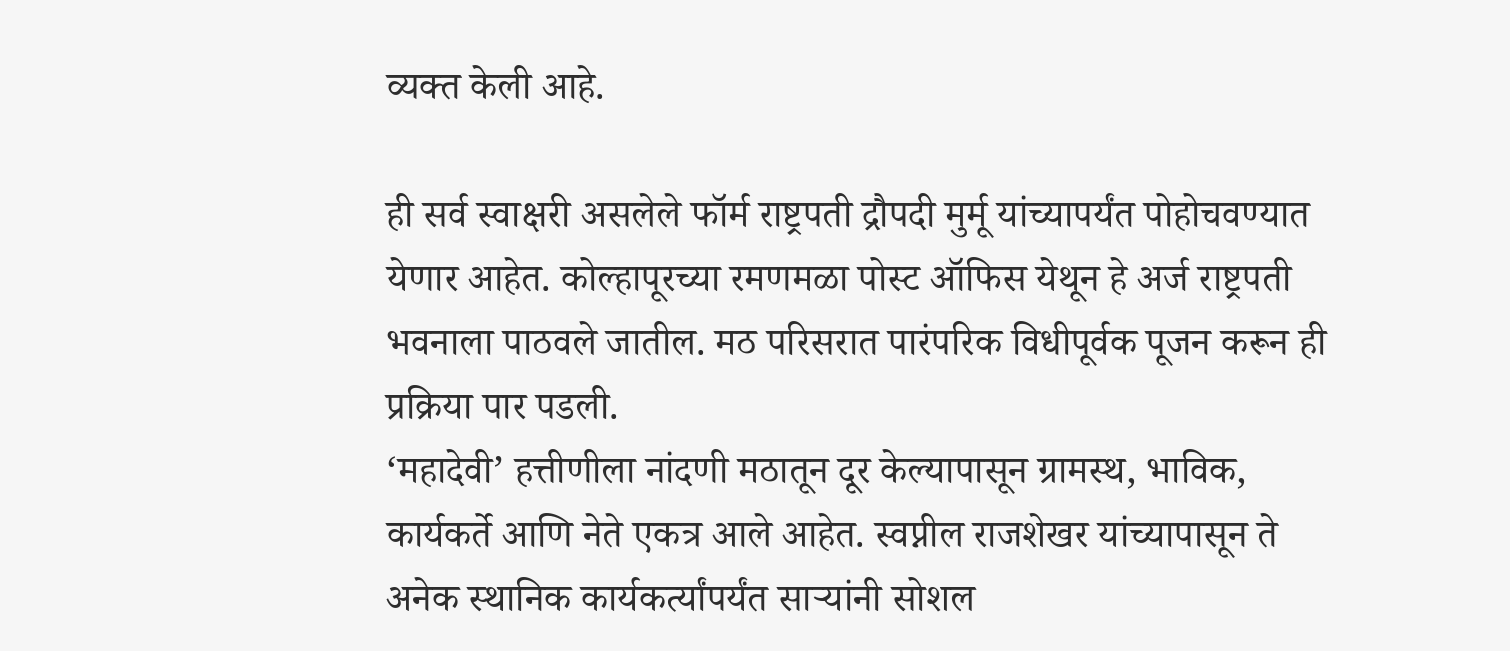व्यक्त केली आहे.

ही सर्व स्वाक्षरी असलेले फॉर्म राष्ट्रपती द्रौपदी मुर्मू यांच्यापर्यंत पोहोचवण्यात येणार आहेत. कोल्हापूरच्या रमणमळा पोस्ट ऑफिस येथून हे अर्ज राष्ट्रपती भवनाला पाठवले जातील. मठ परिसरात पारंपरिक विधीपूर्वक पूजन करून ही प्रक्रिया पार पडली.
‘महादेवी’ हत्तीणीला नांदणी मठातून दूर केल्यापासून ग्रामस्थ, भाविक, कार्यकर्ते आणि नेते एकत्र आले आहेत. स्वप्नील राजशेखर यांच्यापासून ते अनेक स्थानिक कार्यकर्त्यांपर्यंत साऱ्यांनी सोशल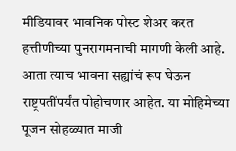मीडियावर भावनिक पोस्ट शेअर करत हत्तीणीच्या पुनरागमनाची मागणी केली आहे.
आता त्याच भावना सह्यांचं रूप घेऊन राष्ट्रपतींपर्यंत पोहोचणार आहेत. या मोहिमेच्या पूजन सोहळ्यात माजी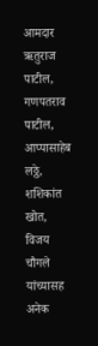आमदार ऋतुराज पाटील, गणपतराव पाटील, आप्पासाहेब लठ्ठे, शशिकांत खोत, विजय चौगले यांच्यासह अनेक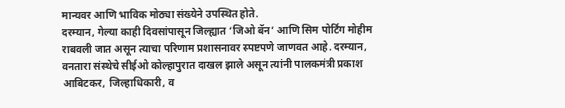मान्यवर आणि भाविक मोठ्या संख्येने उपस्थित होते.
दरम्यान, गेल्या काही दिवसांपासून जिल्ह्यात ‘जिओ बॅन’ आणि सिम पोर्टिंग मोहीम राबवली जात असून त्याचा परिणाम प्रशासनावर स्पष्टपणे जाणवत आहे. दरम्यान, वनतारा संस्थेचे सीईओ कोल्हापुरात दाखल झाले असून त्यांनी पालकमंत्री प्रकाश आबिटकर, जिल्हाधिकारी, व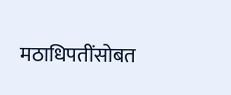मठाधिपतींसोबत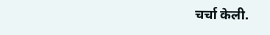चर्चा केली.